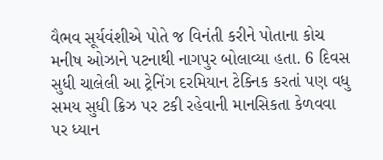વૈભવ સૂર્યવંશીએ પોતે જ વિનંતી કરીને પોતાના કોચ મનીષ ઓઝાને પટનાથી નાગપુર બોલાવ્યા હતા. 6 દિવસ સુધી ચાલેલી આ ટ્રેનિંગ દરમિયાન ટેક્નિક કરતાં પણ વધુ સમય સુધી ક્રિઝ પર ટકી રહેવાની માનસિકતા કેળવવા પર ધ્યાન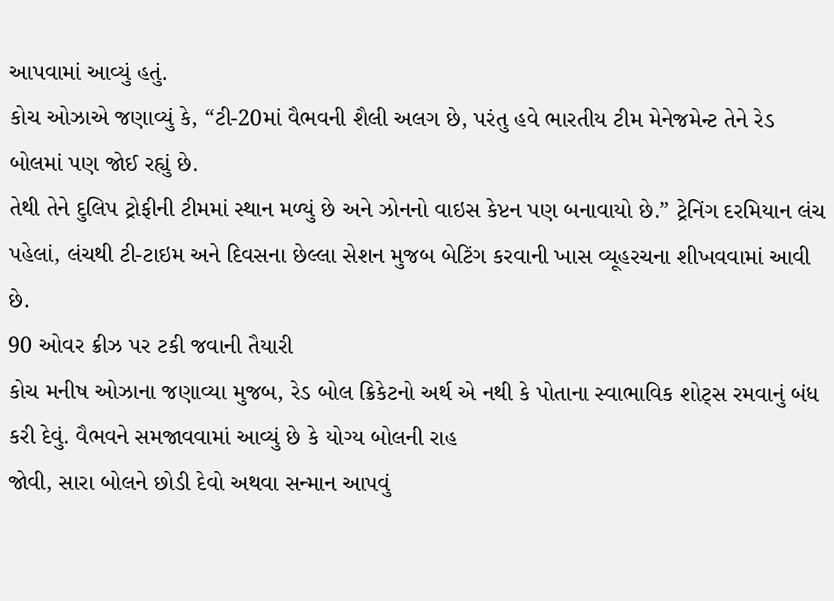આપવામાં આવ્યું હતું.
કોચ ઓઝાએ જણાવ્યું કે, “ટી-20માં વૈભવની શૈલી અલગ છે, પરંતુ હવે ભારતીય ટીમ મેનેજમેન્ટ તેને રેડ બોલમાં પણ જોઈ રહ્યું છે.
તેથી તેને દુલિપ ટ્રોફીની ટીમમાં સ્થાન મળ્યું છે અને ઝોનનો વાઇસ કેપ્ટન પણ બનાવાયો છે.” ટ્રેનિંગ દરમિયાન લંચ પહેલાં, લંચથી ટી-ટાઇમ અને દિવસના છેલ્લા સેશન મુજબ બેટિંગ કરવાની ખાસ વ્યૂહરચના શીખવવામાં આવી છે.
90 ઓવર ક્રીઝ પર ટકી જવાની તૈયારી
કોચ મનીષ ઓઝાના જણાવ્યા મુજબ, રેડ બોલ ક્રિકેટનો અર્થ એ નથી કે પોતાના સ્વાભાવિક શોટ્સ રમવાનું બંધ કરી દેવું. વૈભવને સમજાવવામાં આવ્યું છે કે યોગ્ય બોલની રાહ
જોવી, સારા બોલને છોડી દેવો અથવા સન્માન આપવું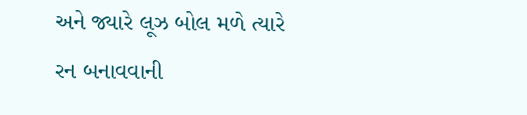અને જ્યારે લૂઝ બોલ મળે ત્યારે રન બનાવવાની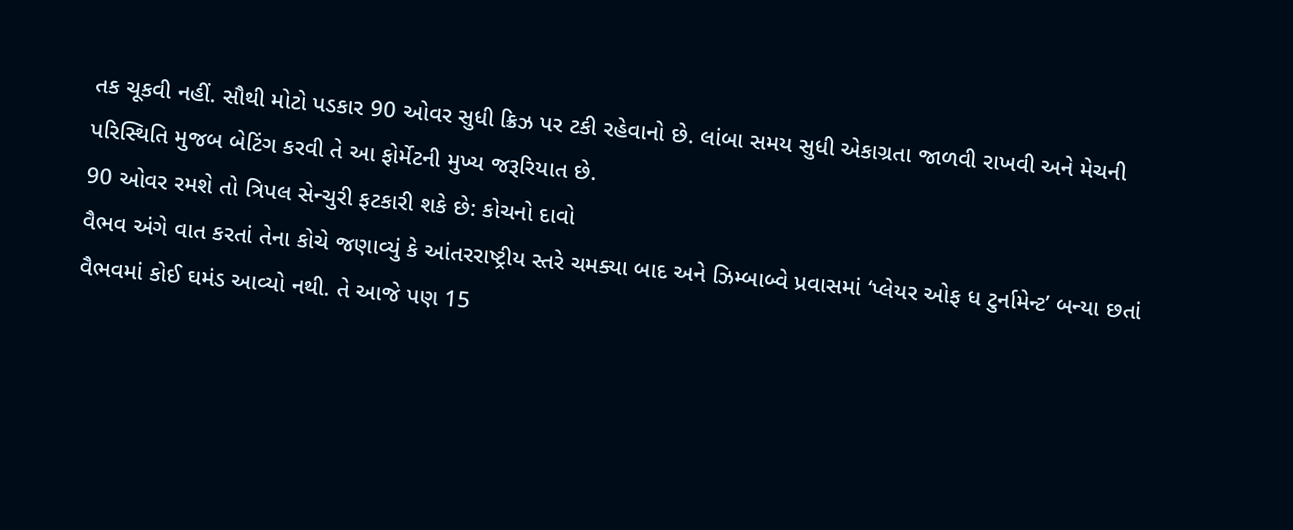તક ચૂકવી નહીં. સૌથી મોટો પડકાર 90 ઓવર સુધી ક્રિઝ પર ટકી રહેવાનો છે. લાંબા સમય સુધી એકાગ્રતા જાળવી રાખવી અને મેચની પરિસ્થિતિ મુજબ બેટિંગ કરવી તે આ ફોર્મેટની મુખ્ય જરૂરિયાત છે.
90 ઓવર રમશે તો ત્રિપલ સેન્ચુરી ફટકારી શકે છે: કોચનો દાવો
વૈભવ અંગે વાત કરતાં તેના કોચે જણાવ્યું કે આંતરરાષ્ટ્રીય સ્તરે ચમક્યા બાદ અને ઝિમ્બાબ્વે પ્રવાસમાં ‘પ્લેયર ઓફ ધ ટુર્નામેન્ટ’ બન્યા છતાં વૈભવમાં કોઈ ઘમંડ આવ્યો નથી. તે આજે પણ 15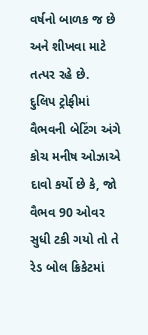વર્ષનો બાળક જ છે અને શીખવા માટે તત્પર રહે છે.
દુલિપ ટ્રોફીમાં વૈભવની બેટિંગ અંગે કોચ મનીષ ઓઝાએ દાવો કર્યો છે કે, જો વૈભવ 90 ઓવર સુધી ટકી ગયો તો તે રેડ બોલ ક્રિકેટમાં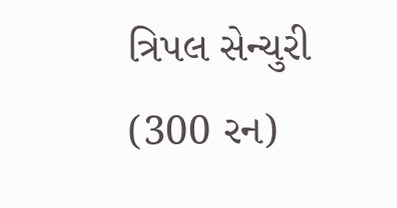ત્રિપલ સેન્ચુરી (300 રન)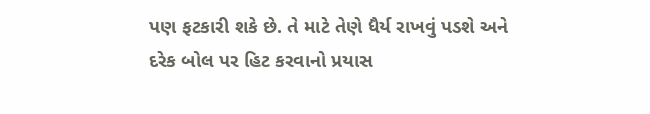પણ ફટકારી શકે છે. તે માટે તેણે ધૈર્ય રાખવું પડશે અને દરેક બોલ પર હિટ કરવાનો પ્રયાસ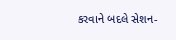કરવાને બદલે સેશન-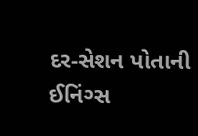દર-સેશન પોતાની ઈનિંગ્સ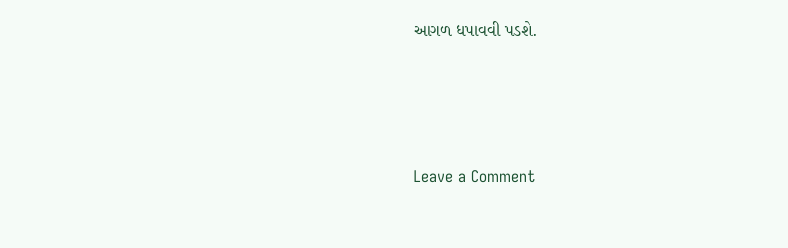આગળ ધપાવવી પડશે.




Leave a Comment